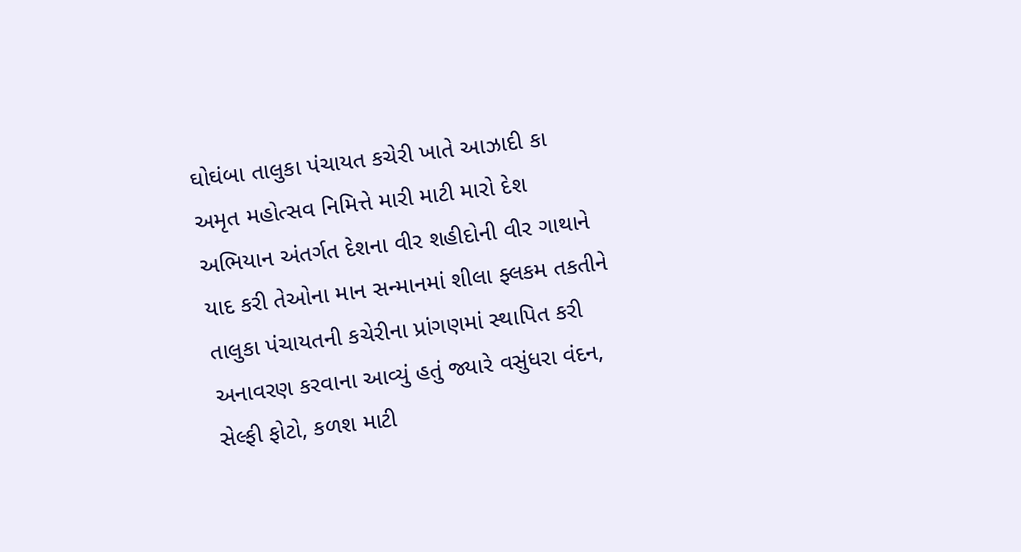ઘોઘંબા તાલુકા પંચાયત કચેરી ખાતે આઝાદી કા અમૃત મહોત્સવ નિમિત્તે મારી માટી મારો દેશ અભિયાન અંતર્ગત દેશના વીર શહીદોની વીર ગાથાને યાદ કરી તેઓના માન સન્માનમાં શીલા ફ્લકમ તકતીને તાલુકા પંચાયતની કચેરીના પ્રાંગણમાં સ્થાપિત કરી અનાવરણ કરવાના આવ્યું હતું જ્યારે વસુંધરા વંદન, સેલ્ફી ફોટો, કળશ માટી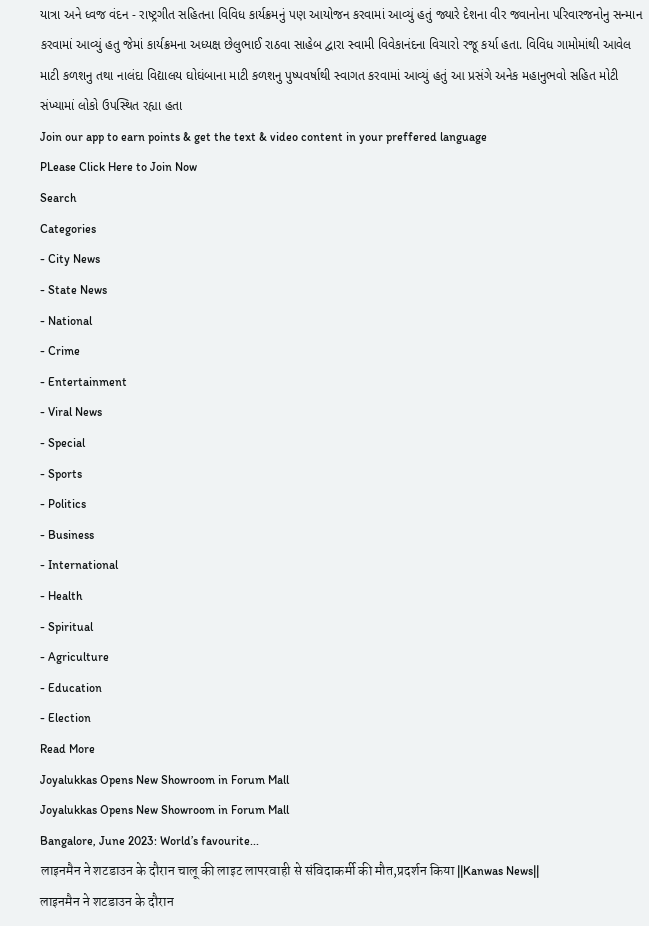યાત્રા અને ધ્વજ વંદન - રાષ્ટ્રગીત સહિતના વિવિધ કાર્યક્રમનું પણ આયોજન કરવામાં આવ્યું હતું જ્યારે દેશના વીર જવાનોના પરિવારજનોનુ સન્માન કરવામાં આવ્યું હતુ જેમાં કાર્યક્રમના અધ્યક્ષ છેલુભાઈ રાઠવા સાહેબ દ્વારા સ્વામી વિવેકાનંદના વિચારો રજૂ કર્યા હતા. વિવિધ ગામોમાંથી આવેલ માટી કળશનુ તથા નાલંદા વિદ્યાલય ઘોઘંબાના માટી કળશનુ પુષ્પવર્ષાથી સ્વાગત કરવામાં આવ્યું હતું આ પ્રસંગે અનેક મહાનુભવો સહિત મોટી સંખ્યામાં લોકો ઉપસ્થિત રહ્યા હતા
Join our app to earn points & get the text & video content in your preffered language
PLease Click Here to Join Now
Search
Categories
- City News
- State News
- National
- Crime
- Entertainment
- Viral News
- Special
- Sports
- Politics
- Business
- International
- Health
- Spiritual
- Agriculture
- Education
- Election
Read More
Joyalukkas Opens New Showroom in Forum Mall
Joyalukkas Opens New Showroom in Forum Mall
Bangalore, June 2023: World’s favourite...
लाइनमैन ने शटडाउन के दौरान चालू की लाइट लापरवाही से संविदाकर्मी की मौत,प्रदर्शन किया ||Kanwas News||
लाइनमैन ने शटडाउन के दौरान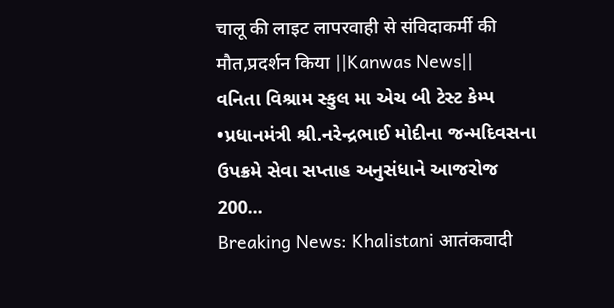चालू की लाइट लापरवाही से संविदाकर्मी की मौत,प्रदर्शन किया ||Kanwas News||
વનિતા વિશ્રામ સ્કુલ મા એચ બી ટેસ્ટ કેમ્પ
•પ્રધાનમંત્રી શ્રી.નરેન્દ્રભાઈ મોદીના જન્મદિવસના ઉપક્રમે સેવા સપ્તાહ અનુસંધાને આજરોજ 200...
Breaking News: Khalistani आतंकवादी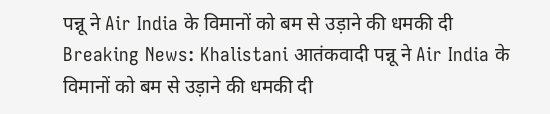पन्नू ने Air India के विमानों को बम से उड़ाने की धमकी दी
Breaking News: Khalistani आतंकवादी पन्नू ने Air India के विमानों को बम से उड़ाने की धमकी दी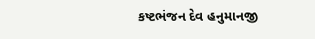કષ્ટભંજન દેવ હનુમાનજી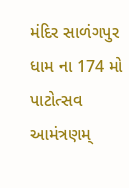મંદિર સાળંગપુર ધામ ના 174 મો પાટોત્સવ
આમંત્રણમ્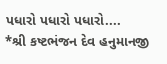પધારો પધારો પધારો....
*શ્રી કષ્ટભંજન દેવ હનુમાનજી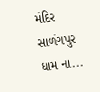મંદિર સાળંગપુર ધામ ના...